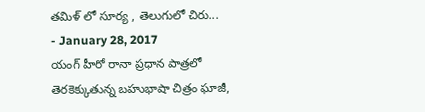తమిళ్ లో సూర్య , తెలుగులో చిరు...
- January 28, 2017
యంగ్ హీరో రానా ప్రధాన పాత్రలో తెరకెక్కుతున్న బహుభాషా చిత్రం ఘాజీ,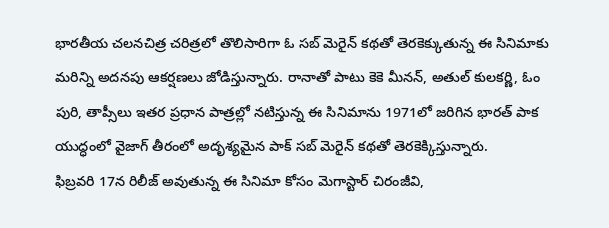భారతీయ చలనచిత్ర చరిత్రలో తొలిసారిగా ఓ సబ్ మెరైన్ కథతో తెరకెక్కుతున్న ఈ సినిమాకు మరిన్ని అదనపు ఆకర్షణలు జోడిస్తున్నారు. రానాతో పాటు కెకె మీనన్, అతుల్ కులకర్ణి, ఓం పురి, తాప్సీలు ఇతర ప్రధాన పాత్రల్లో నటిస్తున్న ఈ సినిమాను 1971లో జరిగిన భారత్ పాక యుద్ధంలో వైజాగ్ తీరంలో అదృశ్యమైన పాక్ సబ్ మెరైన్ కథతో తెరకెక్కిస్తున్నారు.
ఫిబ్రవరి 17న రిలీజ్ అవుతున్న ఈ సినిమా కోసం మెగాస్టార్ చిరంజీవి,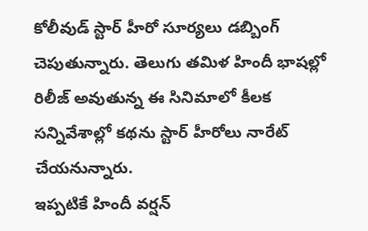కోలీవుడ్ స్టార్ హీరో సూర్యలు డబ్బింగ్ చెపుతున్నారు. తెలుగు తమిళ హిందీ భాషల్లో రిలీజ్ అవుతున్న ఈ సినిమాలో కీలక సన్నివేశాల్లో కథను స్టార్ హీరోలు నారేట్ చేయనున్నారు.
ఇప్పటికే హిందీ వర్షన్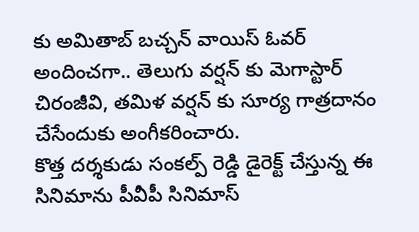కు అమితాబ్ బచ్చన్ వాయిస్ ఓవర్ అందించగా.. తెలుగు వర్షన్ కు మెగాస్టార్ చిరంజీవి, తమిళ వర్షన్ కు సూర్య గాత్రదానం చేసేందుకు అంగీకరించారు.
కొత్త దర్శకుడు సంకల్ప్ రెడ్డి డైరెక్ట్ చేస్తున్న ఈ సినిమాను పీవీపీ సినిమాస్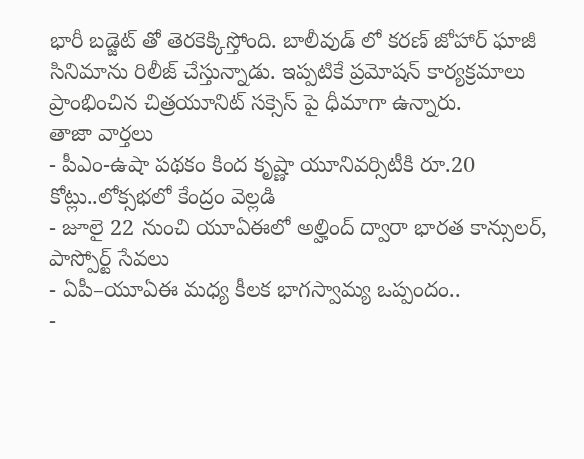భారీ బడ్జెట్ తో తెరకెక్కిస్తోంది. బాలీవుడ్ లో కరణ్ జోహార్ ఘాజీ సినిమాను రిలీజ్ చేస్తున్నాడు. ఇప్పటికే ప్రమోషన్ కార్యక్రమాలు ప్రాంభించిన చిత్రయూనిట్ సక్సెస్ పై ధీమాగా ఉన్నారు.
తాజా వార్తలు
- పీఎం-ఉషా పథకం కింద కృష్ణా యూనివర్సిటీకి రూ.20 కోట్లు..లోక్సభలో కేంద్రం వెల్లడి
- జూలై 22 నుంచి యూఏఈలో అల్హింద్ ద్వారా భారత కాన్సులర్, పాస్పోర్ట్ సేవలు
- ఏపీ–యూఏఈ మధ్య కీలక భాగస్వామ్య ఒప్పందం..
-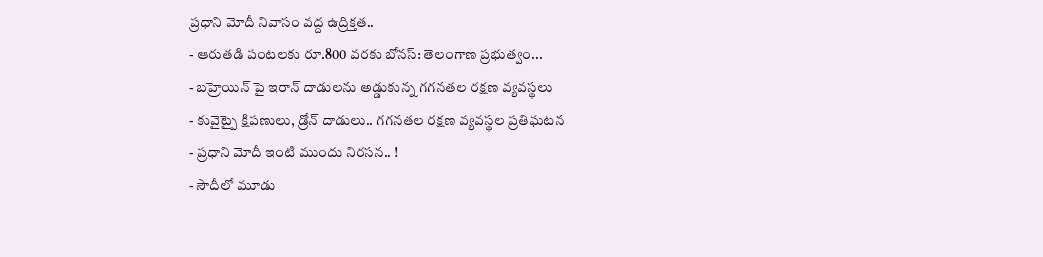ప్రధాని మోదీ నివాసం వద్ద ఉద్రిక్తత..
- ఆరుతడి పంటలకు రూ.800 వరకు బోనస్: తెలంగాణ ప్రభుత్వం...
- బహ్రెయిన్ పై ఇరాన్ దాడులను అడ్డుకున్న గగనతల రక్షణ వ్యవస్థలు
- కువైట్పై క్షిపణులు, డ్రోన్ దాడులు.. గగనతల రక్షణ వ్యవస్థల ప్రతిఘటన
- ప్రధాని మోదీ ఇంటి ముందు నిరసన.. !
- సౌదీలో మూడు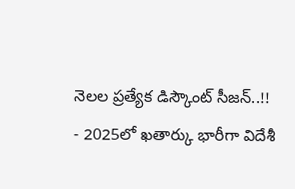నెలల ప్రత్యేక డిస్కౌంట్ సీజన్..!!
- 2025లో ఖతార్కు భారీగా విదేశీ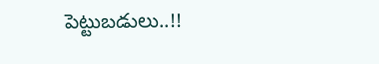పెట్టుబడులు..!!